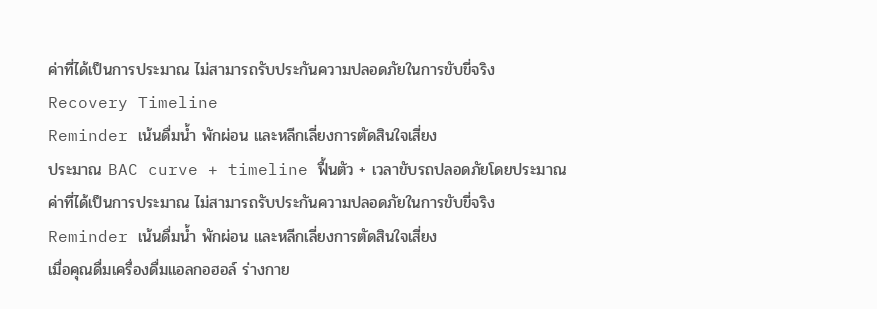ค่าที่ได้เป็นการประมาณ ไม่สามารถรับประกันความปลอดภัยในการขับขี่จริง
Recovery Timeline
Reminder เน้นดื่มน้ำ พักผ่อน และหลีกเลี่ยงการตัดสินใจเสี่ยง
ประมาณ BAC curve + timeline ฟื้นตัว + เวลาขับรถปลอดภัยโดยประมาณ
ค่าที่ได้เป็นการประมาณ ไม่สามารถรับประกันความปลอดภัยในการขับขี่จริง
Reminder เน้นดื่มน้ำ พักผ่อน และหลีกเลี่ยงการตัดสินใจเสี่ยง
เมื่อคุณดื่มเครื่องดื่มแอลกอฮอล์ ร่างกาย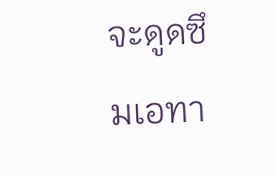จะดูดซึมเอทา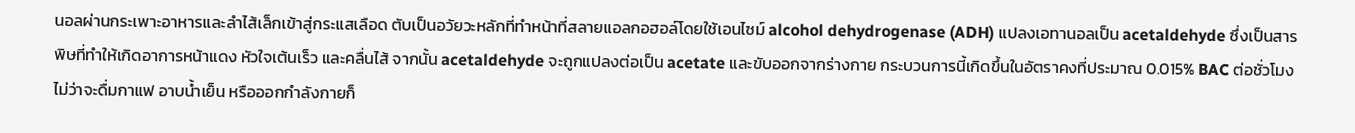นอลผ่านกระเพาะอาหารและลำไส้เล็กเข้าสู่กระแสเลือด ตับเป็นอวัยวะหลักที่ทำหน้าที่สลายแอลกอฮอล์โดยใช้เอนไซม์ alcohol dehydrogenase (ADH) แปลงเอทานอลเป็น acetaldehyde ซึ่งเป็นสารพิษที่ทำให้เกิดอาการหน้าแดง หัวใจเต้นเร็ว และคลื่นไส้ จากนั้น acetaldehyde จะถูกแปลงต่อเป็น acetate และขับออกจากร่างกาย กระบวนการนี้เกิดขึ้นในอัตราคงที่ประมาณ 0.015% BAC ต่อชั่วโมง ไม่ว่าจะดื่มกาแฟ อาบน้ำเย็น หรือออกกำลังกายก็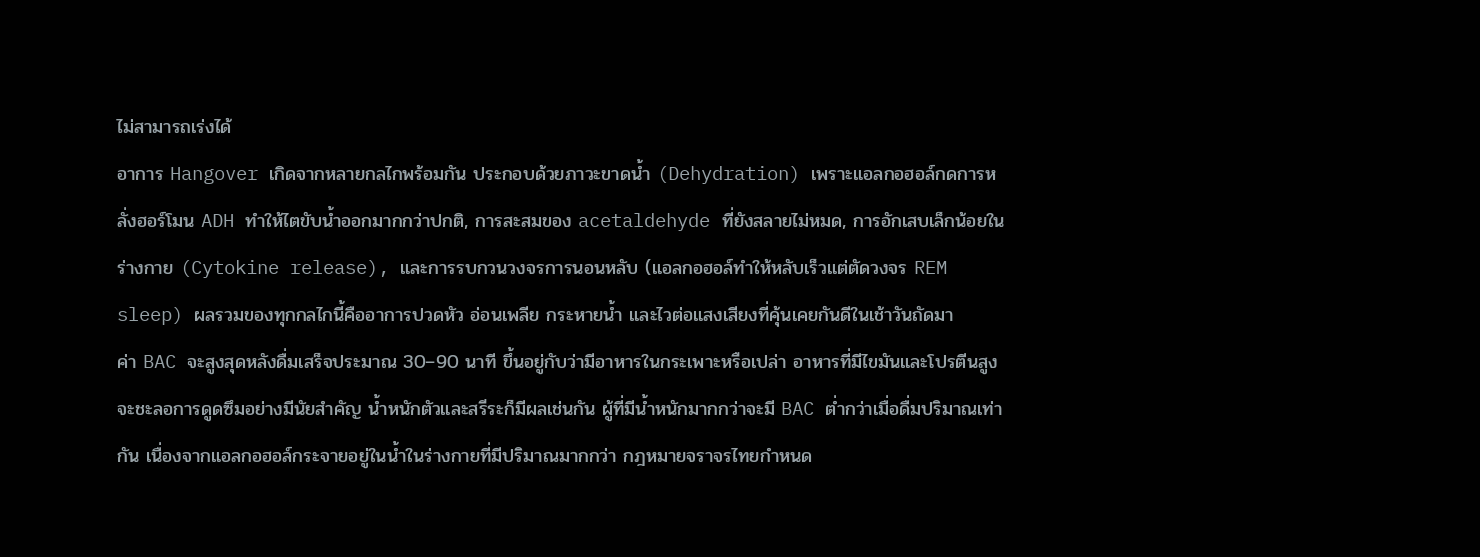ไม่สามารถเร่งได้
อาการ Hangover เกิดจากหลายกลไกพร้อมกัน ประกอบด้วยภาวะขาดน้ำ (Dehydration) เพราะแอลกอฮอล์กดการหลั่งฮอร์โมน ADH ทำให้ไตขับน้ำออกมากกว่าปกติ, การสะสมของ acetaldehyde ที่ยังสลายไม่หมด, การอักเสบเล็กน้อยในร่างกาย (Cytokine release), และการรบกวนวงจรการนอนหลับ (แอลกอฮอล์ทำให้หลับเร็วแต่ตัดวงจร REM sleep) ผลรวมของทุกกลไกนี้คืออาการปวดหัว อ่อนเพลีย กระหายน้ำ และไวต่อแสงเสียงที่คุ้นเคยกันดีในเช้าวันถัดมา
ค่า BAC จะสูงสุดหลังดื่มเสร็จประมาณ 30–90 นาที ขึ้นอยู่กับว่ามีอาหารในกระเพาะหรือเปล่า อาหารที่มีไขมันและโปรตีนสูงจะชะลอการดูดซึมอย่างมีนัยสำคัญ น้ำหนักตัวและสรีระก็มีผลเช่นกัน ผู้ที่มีน้ำหนักมากกว่าจะมี BAC ต่ำกว่าเมื่อดื่มปริมาณเท่ากัน เนื่องจากแอลกอฮอล์กระจายอยู่ในน้ำในร่างกายที่มีปริมาณมากกว่า กฎหมายจราจรไทยกำหนด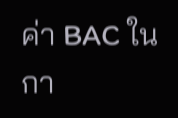ค่า BAC ในกา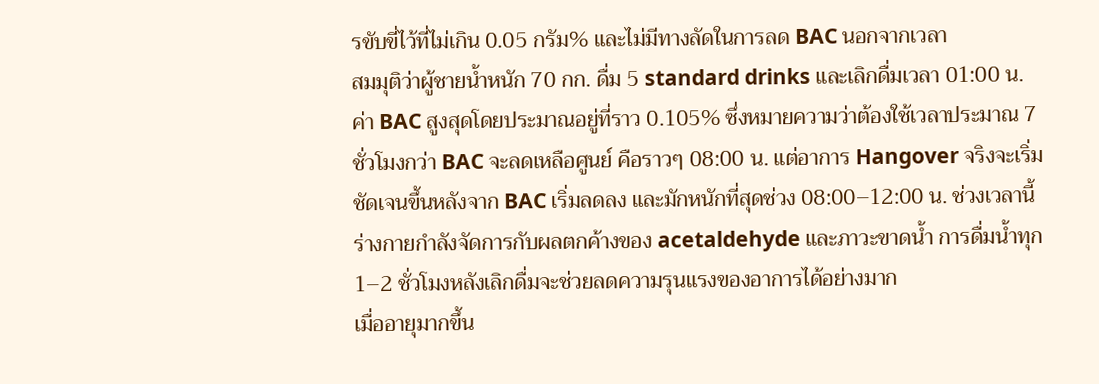รขับขี่ไว้ที่ไม่เกิน 0.05 กรัม% และไม่มีทางลัดในการลด BAC นอกจากเวลา
สมมุติว่าผู้ชายน้ำหนัก 70 กก. ดื่ม 5 standard drinks และเลิกดื่มเวลา 01:00 น. ค่า BAC สูงสุดโดยประมาณอยู่ที่ราว 0.105% ซึ่งหมายความว่าต้องใช้เวลาประมาณ 7 ชั่วโมงกว่า BAC จะลดเหลือศูนย์ คือราวๆ 08:00 น. แต่อาการ Hangover จริงจะเริ่มชัดเจนขึ้นหลังจาก BAC เริ่มลดลง และมักหนักที่สุดช่วง 08:00–12:00 น. ช่วงเวลานี้ร่างกายกำลังจัดการกับผลตกค้างของ acetaldehyde และภาวะขาดน้ำ การดื่มน้ำทุก 1–2 ชั่วโมงหลังเลิกดื่มจะช่วยลดความรุนแรงของอาการได้อย่างมาก
เมื่ออายุมากขึ้น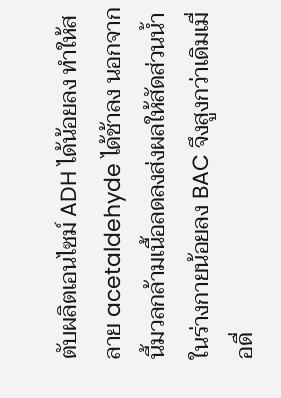ตับผลิตเอนไซม์ ADH ได้น้อยลง ทำให้สลาย acetaldehyde ได้ช้าลง นอกจากนี้มวลกล้ามเนื้อลดลงส่งผลให้สัดส่วนน้ำในร่างกายน้อยลง BAC จึงสูงกว่าเดิมเมื่อดื่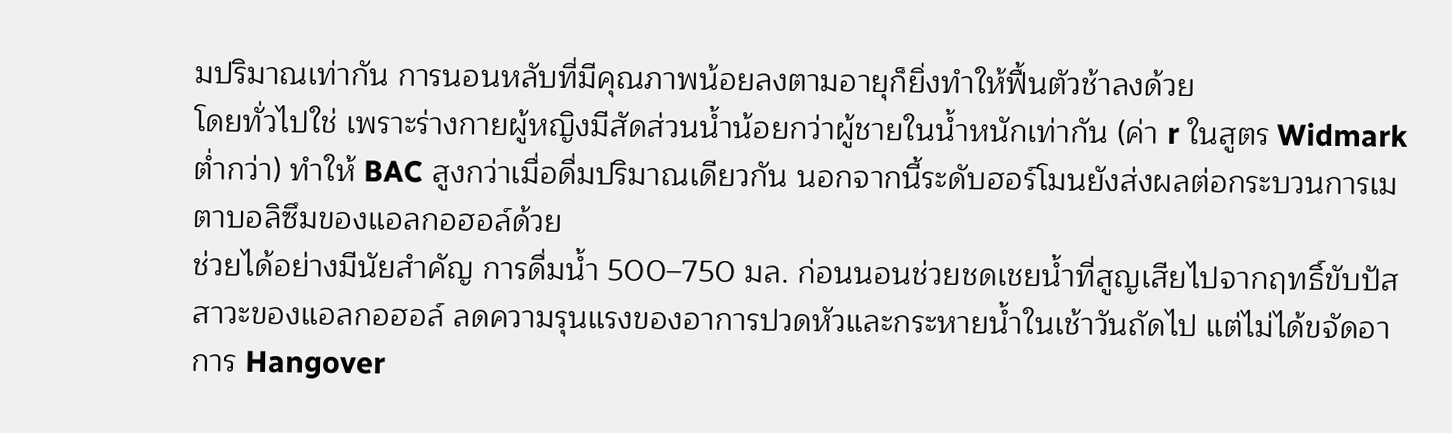มปริมาณเท่ากัน การนอนหลับที่มีคุณภาพน้อยลงตามอายุก็ยิ่งทำให้ฟื้นตัวช้าลงด้วย
โดยทั่วไปใช่ เพราะร่างกายผู้หญิงมีสัดส่วนน้ำน้อยกว่าผู้ชายในน้ำหนักเท่ากัน (ค่า r ในสูตร Widmark ต่ำกว่า) ทำให้ BAC สูงกว่าเมื่อดื่มปริมาณเดียวกัน นอกจากนี้ระดับฮอร์โมนยังส่งผลต่อกระบวนการเมตาบอลิซึมของแอลกอฮอล์ด้วย
ช่วยได้อย่างมีนัยสำคัญ การดื่มน้ำ 500–750 มล. ก่อนนอนช่วยชดเชยน้ำที่สูญเสียไปจากฤทธิ์ขับปัสสาวะของแอลกอฮอล์ ลดความรุนแรงของอาการปวดหัวและกระหายน้ำในเช้าวันถัดไป แต่ไม่ได้ขจัดอาการ Hangover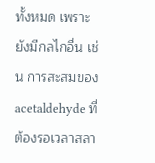ทั้งหมด เพราะยังมีกลไกอื่น เช่น การสะสมของ acetaldehyde ที่ต้องรอเวลาสลา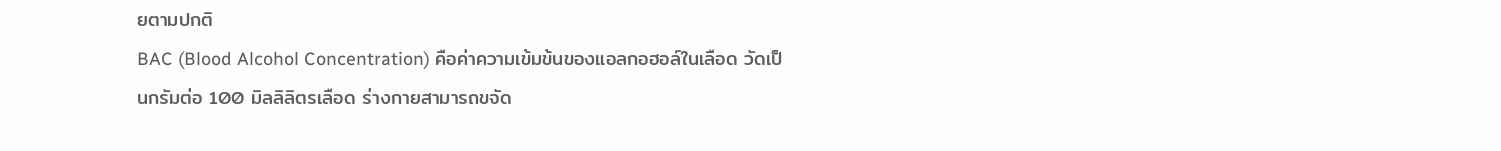ยตามปกติ
BAC (Blood Alcohol Concentration) คือค่าความเข้มข้นของแอลกอฮอล์ในเลือด วัดเป็นกรัมต่อ 100 มิลลิลิตรเลือด ร่างกายสามารถขจัด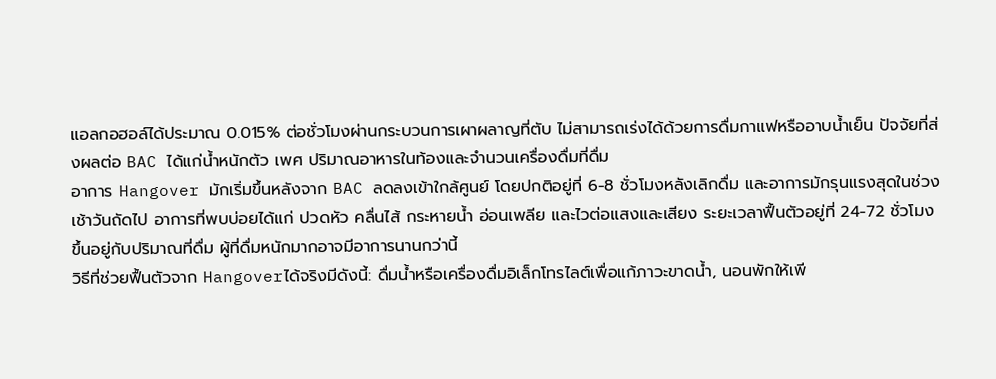แอลกอฮอล์ได้ประมาณ 0.015% ต่อชั่วโมงผ่านกระบวนการเผาผลาญที่ตับ ไม่สามารถเร่งได้ด้วยการดื่มกาแฟหรืออาบน้ำเย็น ปัจจัยที่ส่งผลต่อ BAC ได้แก่น้ำหนักตัว เพศ ปริมาณอาหารในท้องและจำนวนเครื่องดื่มที่ดื่ม
อาการ Hangover มักเริ่มขึ้นหลังจาก BAC ลดลงเข้าใกล้ศูนย์ โดยปกติอยู่ที่ 6-8 ชั่วโมงหลังเลิกดื่ม และอาการมักรุนแรงสุดในช่วงเช้าวันถัดไป อาการที่พบบ่อยได้แก่ ปวดหัว คลื่นไส้ กระหายน้ำ อ่อนเพลีย และไวต่อแสงและเสียง ระยะเวลาฟื้นตัวอยู่ที่ 24-72 ชั่วโมงขึ้นอยู่กับปริมาณที่ดื่ม ผู้ที่ดื่มหนักมากอาจมีอาการนานกว่านี้
วิธีที่ช่วยฟื้นตัวจาก Hangoverได้จริงมีดังนี้: ดื่มน้ำหรือเครื่องดื่มอิเล็กโทรไลต์เพื่อแก้ภาวะขาดน้ำ, นอนพักให้เพี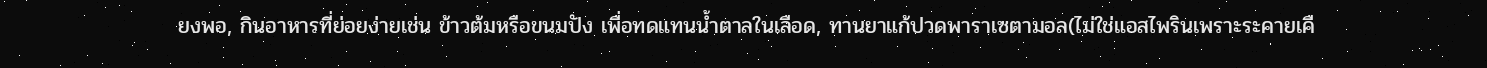ยงพอ, กินอาหารที่ย่อยง่ายเช่น ข้าวต้มหรือขนมปัง เพื่อทดแทนน้ำตาลในเลือด, ทานยาแก้ปวดพาราเซตามอล(ไม่ใช่แอสไพรินเพราะระคายเคื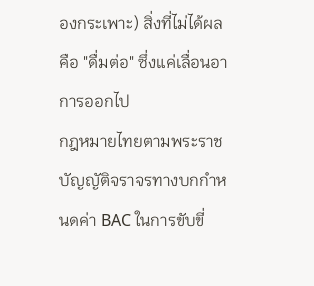องกระเพาะ) สิ่งที่ไม่ได้ผลคือ "ดื่มต่อ" ซึ่งแค่เลื่อนอาการออกไป
กฎหมายไทยตามพระราชบัญญัติจราจรทางบกกำหนดค่า BAC ในการขับขี่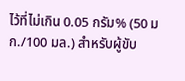ไว้ที่ไม่เกิน 0.05 กรัม% (50 มก./100 มล.) สำหรับผู้ขับ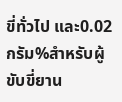ขี่ทั่วไป และ0.02 กรัม%สำหรับผู้ขับขี่ยาน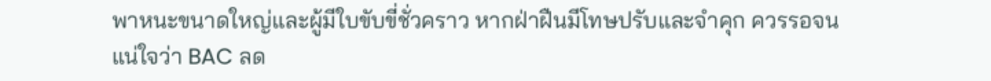พาหนะขนาดใหญ่และผู้มีใบขับขี่ชั่วคราว หากฝ่าฝืนมีโทษปรับและจำคุก ควรรอจนแน่ใจว่า BAC ลด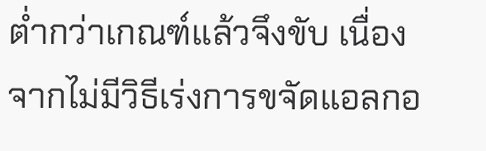ต่ำกว่าเกณฑ์แล้วจึงขับ เนื่องจากไม่มีวิธีเร่งการขจัดแอลกอ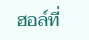ฮอล์ที่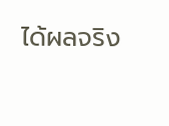ได้ผลจริง